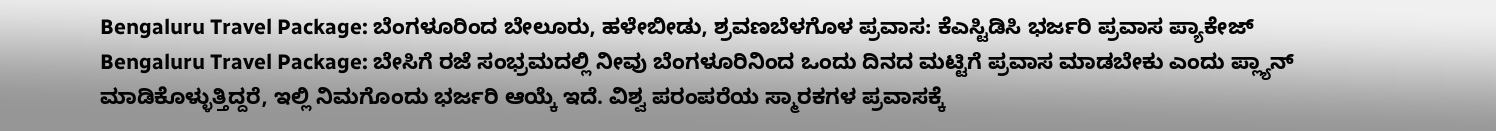Bengaluru Travel Package: ಬೆಂಗಳೂರಿಂದ ಬೇಲೂರು, ಹಳೇಬೀಡು, ಶ್ರವಣಬೆಳಗೊಳ ಪ್ರವಾಸ: ಕೆಎಸ್ಟಿಡಿಸಿ ಭರ್ಜರಿ ಪ್ರವಾಸ ಪ್ಯಾಕೇಜ್
Bengaluru Travel Package: ಬೇಸಿಗೆ ರಜೆ ಸಂಭ್ರಮದಲ್ಲಿ ನೀವು ಬೆಂಗಳೂರಿನಿಂದ ಒಂದು ದಿನದ ಮಟ್ಟಿಗೆ ಪ್ರವಾಸ ಮಾಡಬೇಕು ಎಂದು ಪ್ಲ್ಯಾನ್ ಮಾಡಿಕೊಳ್ಳುತ್ತಿದ್ದರೆ, ಇಲ್ಲಿ ನಿಮಗೊಂದು ಭರ್ಜರಿ ಆಯ್ಕೆ ಇದೆ. ವಿಶ್ವ ಪರಂಪರೆಯ ಸ್ಮಾರಕಗಳ ಪ್ರವಾಸಕ್ಕೆ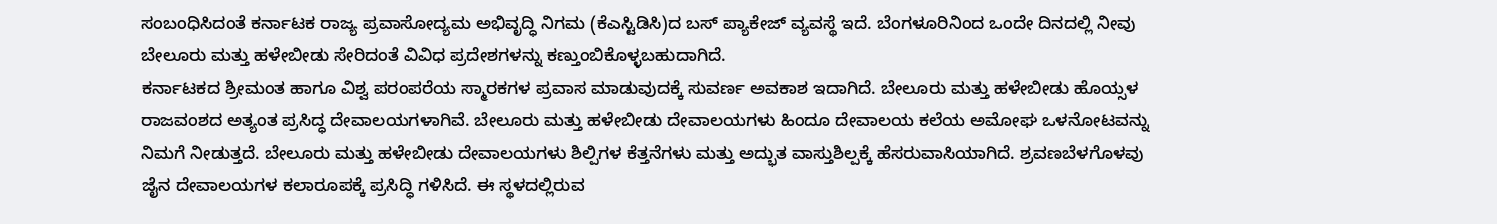ಸಂಬಂಧಿಸಿದಂತೆ ಕರ್ನಾಟಕ ರಾಜ್ಯ ಪ್ರವಾಸೋದ್ಯಮ ಅಭಿವೃದ್ಧಿ ನಿಗಮ (ಕೆಎಸ್ಟಿಡಿಸಿ)ದ ಬಸ್ ಪ್ಯಾಕೇಜ್ ವ್ಯವಸ್ಥೆ ಇದೆ. ಬೆಂಗಳೂರಿನಿಂದ ಒಂದೇ ದಿನದಲ್ಲಿ ನೀವು ಬೇಲೂರು ಮತ್ತು ಹಳೇಬೀಡು ಸೇರಿದಂತೆ ವಿವಿಧ ಪ್ರದೇಶಗಳನ್ನು ಕಣ್ತುಂಬಿಕೊಳ್ಳಬಹುದಾಗಿದೆ.
ಕರ್ನಾಟಕದ ಶ್ರೀಮಂತ ಹಾಗೂ ವಿಶ್ವ ಪರಂಪರೆಯ ಸ್ಮಾರಕಗಳ ಪ್ರವಾಸ ಮಾಡುವುದಕ್ಕೆ ಸುವರ್ಣ ಅವಕಾಶ ಇದಾಗಿದೆ. ಬೇಲೂರು ಮತ್ತು ಹಳೇಬೀಡು ಹೊಯ್ಸಳ ರಾಜವಂಶದ ಅತ್ಯಂತ ಪ್ರಸಿದ್ಧ ದೇವಾಲಯಗಳಾಗಿವೆ. ಬೇಲೂರು ಮತ್ತು ಹಳೇಬೀಡು ದೇವಾಲಯಗಳು ಹಿಂದೂ ದೇವಾಲಯ ಕಲೆಯ ಅಮೋಘ ಒಳನೋಟವನ್ನು ನಿಮಗೆ ನೀಡುತ್ತದೆ. ಬೇಲೂರು ಮತ್ತು ಹಳೇಬೀಡು ದೇವಾಲಯಗಳು ಶಿಲ್ಪಿಗಳ ಕೆತ್ತನೆಗಳು ಮತ್ತು ಅದ್ಭುತ ವಾಸ್ತುಶಿಲ್ಪಕ್ಕೆ ಹೆಸರುವಾಸಿಯಾಗಿದೆ. ಶ್ರವಣಬೆಳಗೊಳವು ಜೈನ ದೇವಾಲಯಗಳ ಕಲಾರೂಪಕ್ಕೆ ಪ್ರಸಿದ್ಧಿ ಗಳಿಸಿದೆ. ಈ ಸ್ಥಳದಲ್ಲಿರುವ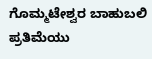ಗೊಮ್ಮಟೇಶ್ವರ ಬಾಹುಬಲಿ ಪ್ರತಿಮೆಯು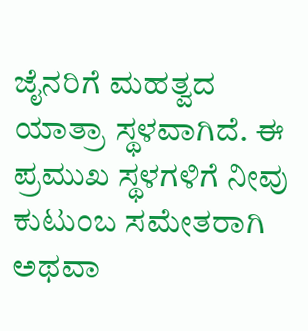ಜೈನರಿಗೆ ಮಹತ್ವದ ಯಾತ್ರಾ ಸ್ಥಳವಾಗಿದೆ. ಈ ಪ್ರಮುಖ ಸ್ಥಳಗಳಿಗೆ ನೀವು ಕುಟುಂಬ ಸಮೇತರಾಗಿ ಅಥವಾ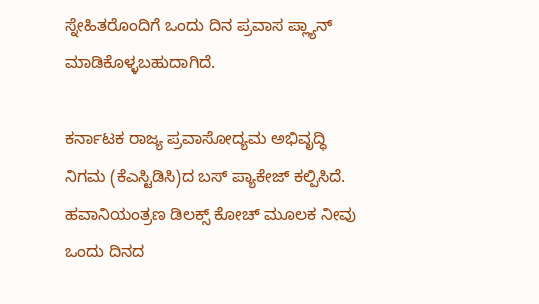ಸ್ನೇಹಿತರೊಂದಿಗೆ ಒಂದು ದಿನ ಪ್ರವಾಸ ಪ್ಲ್ಯಾನ್ ಮಾಡಿಕೊಳ್ಳಬಹುದಾಗಿದೆ.

ಕರ್ನಾಟಕ ರಾಜ್ಯ ಪ್ರವಾಸೋದ್ಯಮ ಅಭಿವೃದ್ಧಿ ನಿಗಮ (ಕೆಎಸ್ಟಿಡಿಸಿ)ದ ಬಸ್ ಪ್ಯಾಕೇಜ್ ಕಲ್ಪಿಸಿದೆ. ಹವಾನಿಯಂತ್ರಣ ಡಿಲಕ್ಸ್ ಕೋಚ್ ಮೂಲಕ ನೀವು ಒಂದು ದಿನದ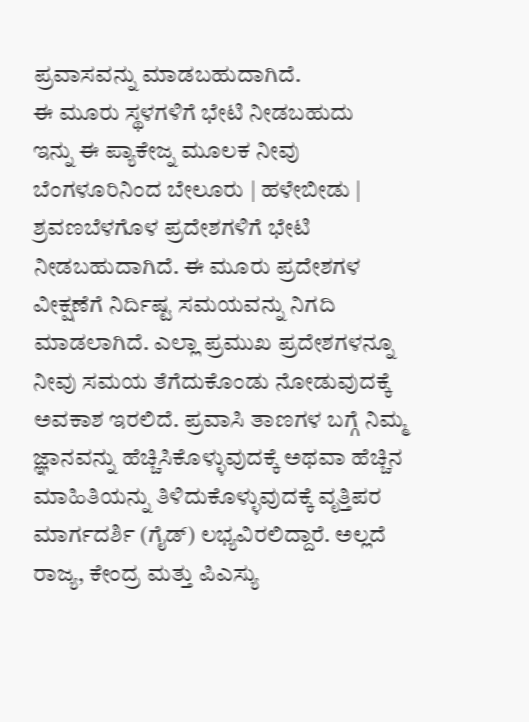ಪ್ರವಾಸವನ್ನು ಮಾಡಬಹುದಾಗಿದೆ.
ಈ ಮೂರು ಸ್ಥಳಗಳಿಗೆ ಭೇಟಿ ನೀಡಬಹುದು
ಇನ್ನು ಈ ಪ್ಯಾಕೇಜ್ನ ಮೂಲಕ ನೀವು ಬೆಂಗಳೂರಿನಿಂದ ಬೇಲೂರು | ಹಳೇಬೀಡು | ಶ್ರವಣಬೆಳಗೊಳ ಪ್ರದೇಶಗಳಿಗೆ ಭೇಟಿ ನೀಡಬಹುದಾಗಿದೆ. ಈ ಮೂರು ಪ್ರದೇಶಗಳ ವೀಕ್ಷಣೆಗೆ ನಿರ್ದಿಷ್ಟ ಸಮಯವನ್ನು ನಿಗದಿ ಮಾಡಲಾಗಿದೆ. ಎಲ್ಲಾ ಪ್ರಮುಖ ಪ್ರದೇಶಗಳನ್ನೂ ನೀವು ಸಮಯ ತೆಗೆದುಕೊಂಡು ನೋಡುವುದಕ್ಕೆ ಅವಕಾಶ ಇರಲಿದೆ. ಪ್ರವಾಸಿ ತಾಣಗಳ ಬಗ್ಗೆ ನಿಮ್ಮ ಜ್ಞಾನವನ್ನು ಹೆಚ್ಚಿಸಿಕೊಳ್ಳುವುದಕ್ಕೆ ಅಥವಾ ಹೆಚ್ಚಿನ ಮಾಹಿತಿಯನ್ನು ತಿಳಿದುಕೊಳ್ಳುವುದಕ್ಕೆ ವೃತ್ತಿಪರ ಮಾರ್ಗದರ್ಶಿ (ಗೈಡ್) ಲಭ್ಯವಿರಲಿದ್ದಾರೆ. ಅಲ್ಲದೆ ರಾಜ್ಯ, ಕೇಂದ್ರ ಮತ್ತು ಪಿಎಸ್ಯು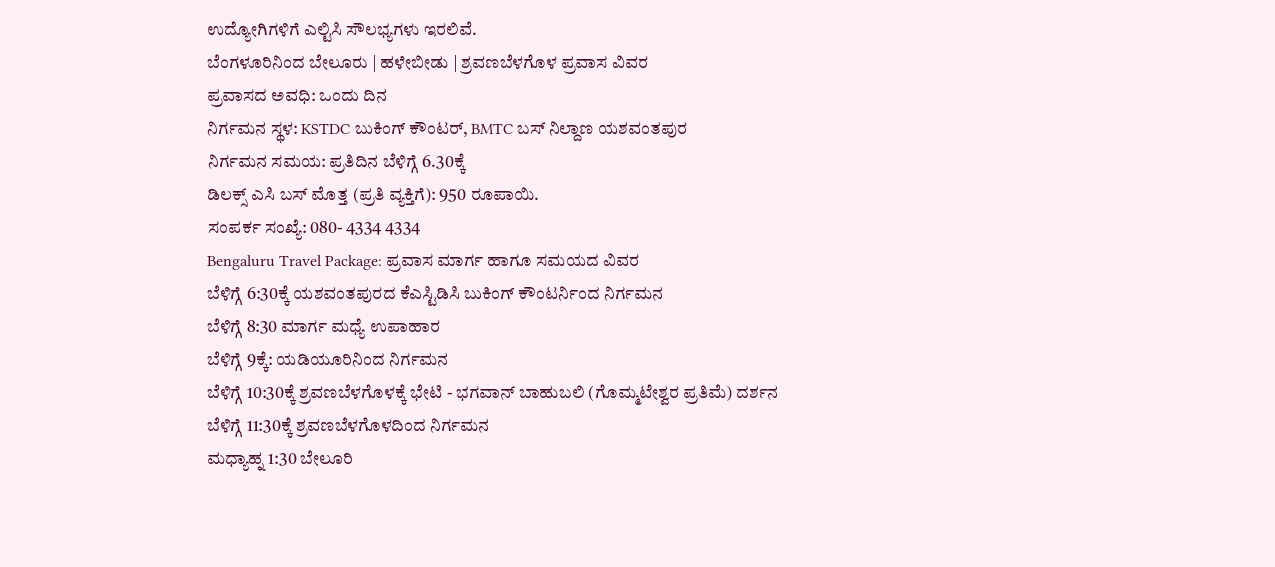ಉದ್ಯೋಗಿಗಳಿಗೆ ಎಲ್ಟಿಸಿ ಸೌಲಭ್ಯಗಳು ಇರಲಿವೆ.
ಬೆಂಗಳೂರಿನಿಂದ ಬೇಲೂರು | ಹಳೇಬೀಡು | ಶ್ರವಣಬೆಳಗೊಳ ಪ್ರವಾಸ ವಿವರ
ಪ್ರವಾಸದ ಅವಧಿ: ಒಂದು ದಿನ
ನಿರ್ಗಮನ ಸ್ಥಳ: KSTDC ಬುಕಿಂಗ್ ಕೌಂಟರ್, BMTC ಬಸ್ ನಿಲ್ದಾಣ ಯಶವಂತಪುರ
ನಿರ್ಗಮನ ಸಮಯ: ಪ್ರತಿದಿನ ಬೆಳಿಗ್ಗೆ 6.30ಕ್ಕೆ
ಡಿಲಕ್ಸ್ ಎಸಿ ಬಸ್ ಮೊತ್ತ (ಪ್ರತಿ ವ್ಯಕ್ತಿಗೆ): 950 ರೂಪಾಯಿ.
ಸಂಪರ್ಕ ಸಂಖ್ಯೆ: 080- 4334 4334
Bengaluru Travel Package: ಪ್ರವಾಸ ಮಾರ್ಗ ಹಾಗೂ ಸಮಯದ ವಿವರ
ಬೆಳಿಗ್ಗೆ 6:30ಕ್ಕೆ ಯಶವಂತಪುರದ ಕೆಎಸ್ಟಿಡಿಸಿ ಬುಕಿಂಗ್ ಕೌಂಟರ್ನಿಂದ ನಿರ್ಗಮನ
ಬೆಳಿಗ್ಗೆ 8:30 ಮಾರ್ಗ ಮಧ್ಯೆ ಉಪಾಹಾರ
ಬೆಳಿಗ್ಗೆ 9ಕ್ಕೆ: ಯಡಿಯೂರಿನಿಂದ ನಿರ್ಗಮನ
ಬೆಳಿಗ್ಗೆ 10:30ಕ್ಕೆ ಶ್ರವಣಬೆಳಗೊಳಕ್ಕೆ ಭೇಟಿ - ಭಗವಾನ್ ಬಾಹುಬಲಿ (ಗೊಮ್ಮಟೇಶ್ವರ ಪ್ರತಿಮೆ) ದರ್ಶನ
ಬೆಳಿಗ್ಗೆ 11:30ಕ್ಕೆ ಶ್ರವಣಬೆಳಗೊಳದಿಂದ ನಿರ್ಗಮನ
ಮಧ್ಯಾಹ್ನ 1:30 ಬೇಲೂರಿ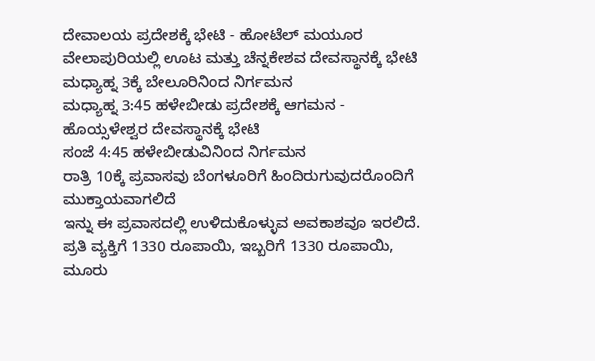ದೇವಾಲಯ ಪ್ರದೇಶಕ್ಕೆ ಭೇಟಿ - ಹೋಟೆಲ್ ಮಯೂರ ವೇಲಾಪುರಿಯಲ್ಲಿ ಊಟ ಮತ್ತು ಚೆನ್ನಕೇಶವ ದೇವಸ್ಥಾನಕ್ಕೆ ಭೇಟಿ
ಮಧ್ಯಾಹ್ನ 3ಕ್ಕೆ ಬೇಲೂರಿನಿಂದ ನಿರ್ಗಮನ
ಮಧ್ಯಾಹ್ನ 3:45 ಹಳೇಬೀಡು ಪ್ರದೇಶಕ್ಕೆ ಆಗಮನ - ಹೊಯ್ಸಳೇಶ್ವರ ದೇವಸ್ಥಾನಕ್ಕೆ ಭೇಟಿ
ಸಂಜೆ 4:45 ಹಳೇಬೀಡುವಿನಿಂದ ನಿರ್ಗಮನ
ರಾತ್ರಿ 10ಕ್ಕೆ ಪ್ರವಾಸವು ಬೆಂಗಳೂರಿಗೆ ಹಿಂದಿರುಗುವುದರೊಂದಿಗೆ ಮುಕ್ತಾಯವಾಗಲಿದೆ
ಇನ್ನು ಈ ಪ್ರವಾಸದಲ್ಲಿ ಉಳಿದುಕೊಳ್ಳುವ ಅವಕಾಶವೂ ಇರಲಿದೆ. ಪ್ರತಿ ವ್ಯಕ್ತಿಗೆ 1330 ರೂಪಾಯಿ, ಇಬ್ಬರಿಗೆ 1330 ರೂಪಾಯಿ, ಮೂರು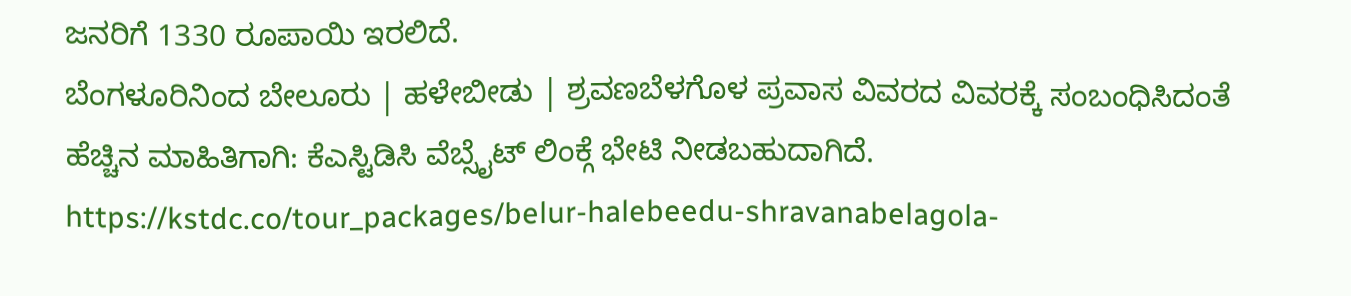ಜನರಿಗೆ 1330 ರೂಪಾಯಿ ಇರಲಿದೆ.
ಬೆಂಗಳೂರಿನಿಂದ ಬೇಲೂರು | ಹಳೇಬೀಡು | ಶ್ರವಣಬೆಳಗೊಳ ಪ್ರವಾಸ ವಿವರದ ವಿವರಕ್ಕೆ ಸಂಬಂಧಿಸಿದಂತೆ ಹೆಚ್ಚಿನ ಮಾಹಿತಿಗಾಗಿ: ಕೆಎಸ್ಟಿಡಿಸಿ ವೆಬ್ಸೈಟ್ ಲಿಂಕ್ಗೆ ಭೇಟಿ ನೀಡಬಹುದಾಗಿದೆ. https://kstdc.co/tour_packages/belur-halebeedu-shravanabelagola-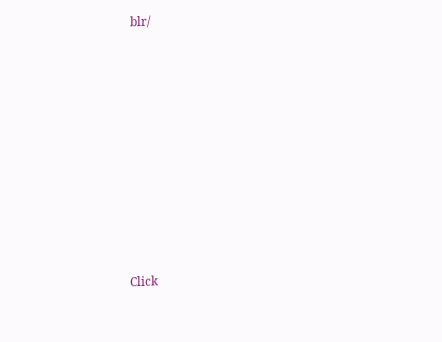blr/












Click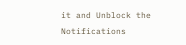it and Unblock the Notifications